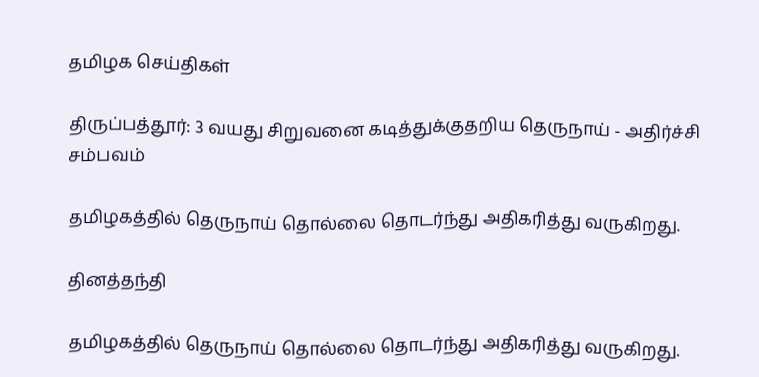தமிழக செய்திகள்

திருப்பத்தூர்: 3 வயது சிறுவனை கடித்துக்குதறிய தெருநாய் - அதிர்ச்சி சம்பவம்

தமிழகத்தில் தெருநாய் தொல்லை தொடர்ந்து அதிகரித்து வருகிறது.

தினத்தந்தி

தமிழகத்தில் தெருநாய் தொல்லை தொடர்ந்து அதிகரித்து வருகிறது.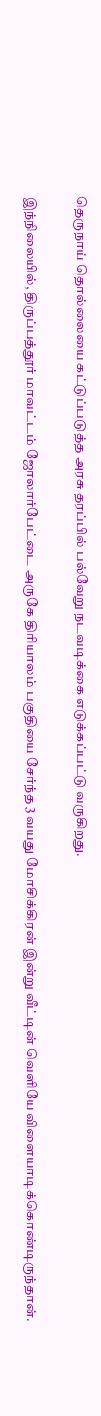தெருநாய் தொல்லையை கட்டுப்படுத்த அரசு தரப்பில் பல்வேறு நடவடிக்கை எடுக்கப்பட்டு வருகிறது.

இந்நிலையில், திருப்பத்தூர் மாவட்டம் ஜோலார்பேட்டை அருகே திரியாலம் பகுதியை சேர்ந்த 3 வயது மோசிக்கிரன் இன்று வீட்டின் வெளியே விளையாடிக்கொண்டிருந்தான்.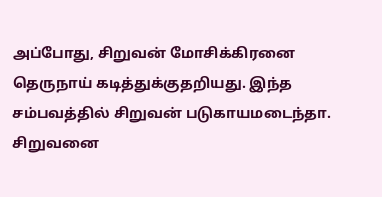அப்போது, சிறுவன் மோசிக்கிரனை தெருநாய் கடித்துக்குதறியது. இந்த சம்பவத்தில் சிறுவன் படுகாயமடைந்தா. சிறுவனை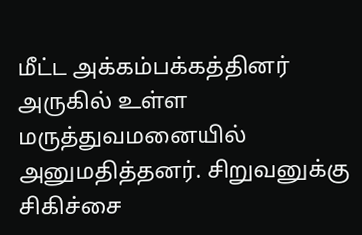மீட்ட அக்கம்பக்கத்தினர் அருகில் உள்ள மருத்துவமனையில் அனுமதித்தனர். சிறுவனுக்கு சிகிச்சை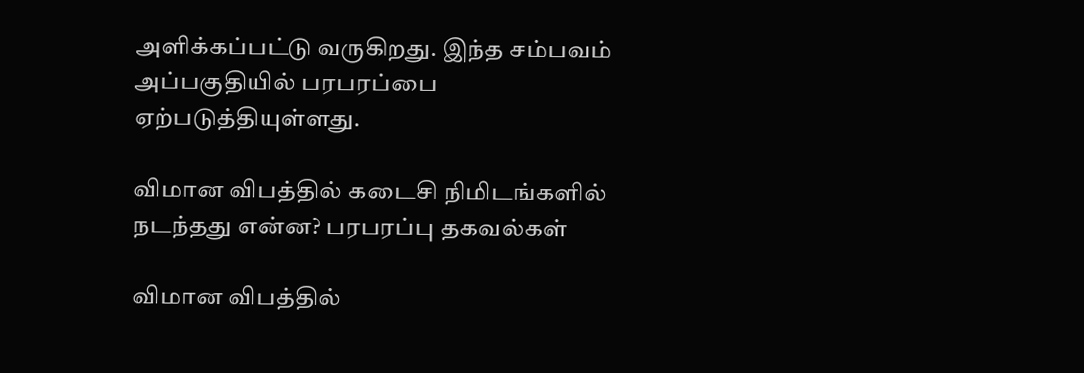அளிக்கப்பட்டு வருகிறது. இந்த சம்பவம் அப்பகுதியில் பரபரப்பை ஏற்படுத்தியுள்ளது.

விமான விபத்தில் கடைசி நிமிடங்களில் நடந்தது என்ன? பரபரப்பு தகவல்கள்

விமான விபத்தில்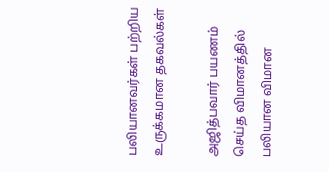பலியானவர்கள் பற்றிய உருக்கமான தகவல்கள்

அஜித்பவார் பயணம் செய்த விமானத்தில் பலியான விமான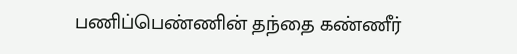பணிப்பெண்ணின் தந்தை கண்ணீர்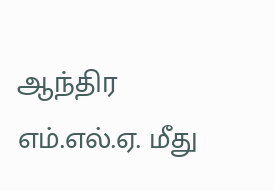ஆந்திர எம்.எல்.ஏ. மீது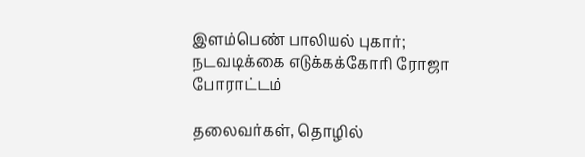இளம்பெண் பாலியல் புகார்; நடவடிக்கை எடுக்கக்கோரி ரோஜா போராட்டம்

தலைவர்கள், தொழில்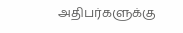அதிபர்களுக்கு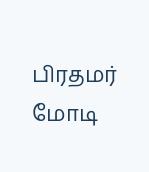பிரதமர் மோடி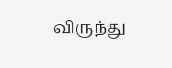விருந்து